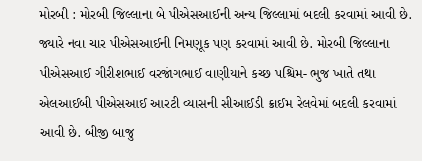મોરબી : મોરબી જિલ્લાના બે પીએસઆઈની અન્ય જિલ્લામાં બદલી કરવામાં આવી છે. જ્યારે નવા ચાર પીએસઆઈની નિમણૂક પણ કરવામાં આવી છે. મોરબી જિલ્લાના પીએસઆઈ ગીરીશભાઈ વરજાંગભાઈ વાણીયાને કચ્છ પશ્ચિમ- ભુજ ખાતે તથા એલઆઈબી પીએસઆઈ આરટી વ્યાસની સીઆઈડી ક્રાઈમ રેલવેમાં બદલી કરવામાં આવી છે. બીજી બાજુ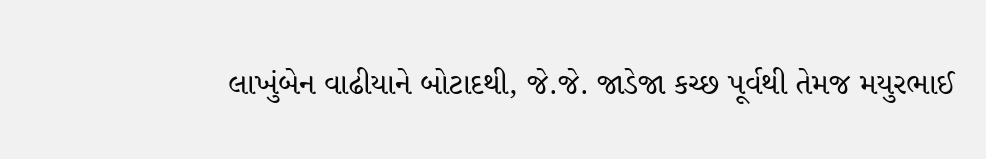લાખુંબેન વાઢીયાને બોટાદથી, જે.જે. જાડેજા કચ્છ પૂર્વથી તેમજ મયુરભાઈ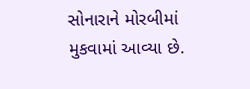સોનારાને મોરબીમાં મુકવામાં આવ્યા છે.